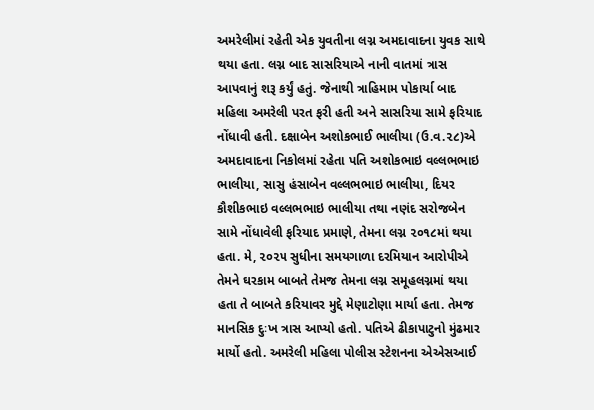અમરેલીમાં રહેતી એક યુવતીના લગ્ન અમદાવાદના યુવક સાથે થયા હતા. લગ્ન બાદ સાસરિયાએ નાની વાતમાં ત્રાસ આપવાનું શરૂ કર્યું હતું. જેનાથી ત્રાહિમામ પોકાર્યા બાદ મહિલા અમરેલી પરત ફરી હતી અને સાસરિયા સામે ફરિયાદ નોંધાવી હતી. દક્ષાબેન અશોકભાઈ ભાલીયા (ઉ.વ.૨૮)એ અમદાવાદના નિકોલમાં રહેતા પતિ અશોકભાઇ વલ્લભભાઇ ભાલીયા, સાસુ હંસાબેન વલ્લભભાઇ ભાલીયા, દિયર કૌશીકભાઇ વલ્લભભાઇ ભાલીયા તથા નણંદ સરોજબેન સામે નોંધાવેલી ફરિયાદ પ્રમાણે, તેમના લગ્ન ૨૦૧૮માં થયા હતા. મે, ૨૦૨૫ સુધીના સમયગાળા દરમિયાન આરોપીએ તેમને ઘરકામ બાબતે તેમજ તેમના લગ્ન સમૂહલગ્નમાં થયા હતા તે બાબતે કરિયાવર મુદ્દે મેણાટોણા માર્યા હતા. તેમજ માનસિક દુઃખ ત્રાસ આપ્યો હતો. પતિએ ઢીકાપાટુનો મુંઢમાર માર્યો હતો. અમરેલી મહિલા પોલીસ સ્ટેશનના એએસઆઈ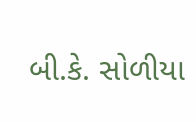બી.કે. સોળીયા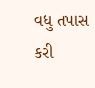વધુ તપાસ કરી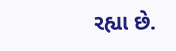રહ્યા છે.